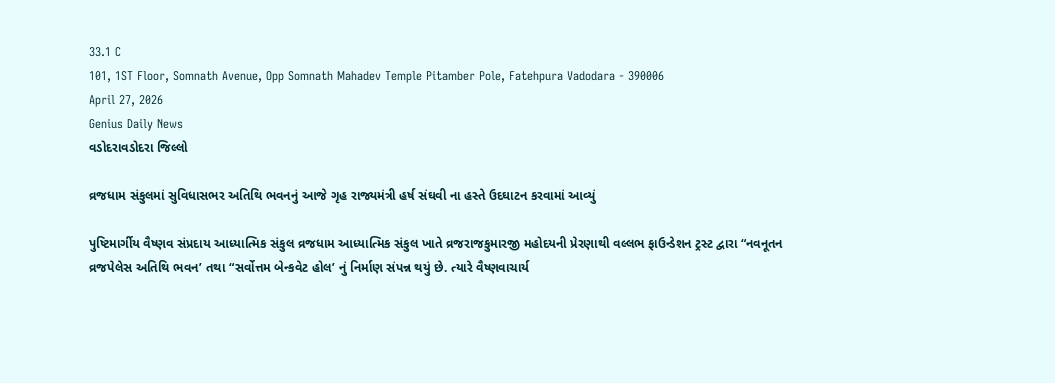33.1 C
101, 1ST Floor, Somnath Avenue, Opp Somnath Mahadev Temple Pitamber Pole, Fatehpura Vadodara - 390006
April 27, 2026
Genius Daily News
વડોદરાવડોદરા જિલ્લો

વ્રજધામ સંકુલમાં સુવિધાસભર અતિથિ ભવનનું આજે ગૃહ રાજ્યમંત્રી હર્ષ સંઘવી ના હસ્તે ઉદઘાટન કરવામાં આવ્યું

પુષ્ટિમાર્ગીય વૈષ્ણવ સંપ્રદાય આધ્યાત્મિક સંકુલ વ્રજધામ આધ્યાત્મિક સંકુલ ખાતે વ્રજરાજકુમારજી મહોદયની પ્રેરણાથી વલ્લભ ફાઉન્ડેશન ટ્રસ્ટ દ્વારા “નવનૂતન વ્રજપેલેસ અતિથિ ભવન’ તથા “સર્વોત્તમ બેન્કવેટ હોલ’ નું નિર્માણ સંપન્ન થયું છે. ત્યારે વૈષ્ણવાચાર્ય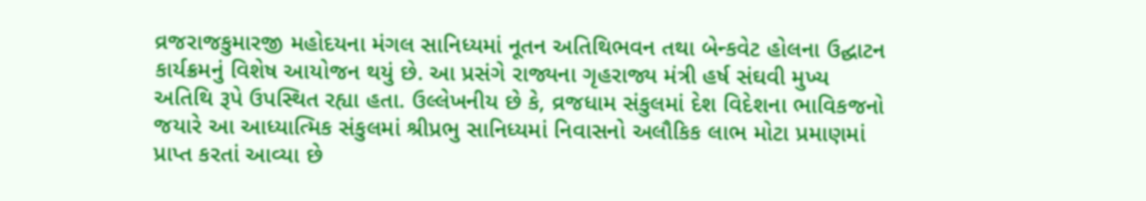વ્રજરાજકુમારજી મહોદયના મંગલ સાનિધ્યમાં નૂતન અતિથિભવન તથા બેન્કવેટ હોલના ઉદ્ઘાટન કાર્યક્રમનું વિશેષ આયોજન થયું છે. આ પ્રસંગે રાજ્યના ગૃહરાજ્ય મંત્રી હર્ષ સંઘવી મુખ્ય અતિથિ રૂપે ઉપસ્થિત રહ્યા હતા. ઉલ્લેખનીય છે કે, વ્રજધામ સંકુલમાં દેશ વિદેશના ભાવિકજનો જયારે આ આધ્યાત્મિક સંકુલમાં શ્રીપ્રભુ સાનિધ્યમાં નિવાસનો અલૌકિક લાભ મોટા પ્રમાણમાં પ્રાપ્ત કરતાં આવ્યા છે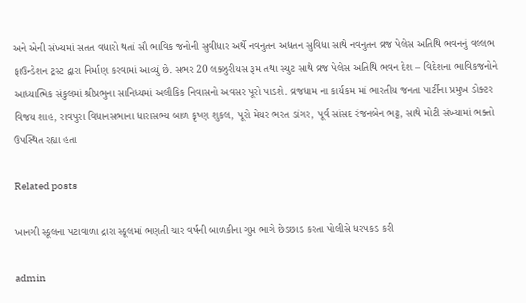અને એની સંખ્યમાં સતત વધારો થતાં સૌ ભાવિક જનોની સુવીધાર અર્થે નવનુતન અદ્યતન સુવિધા સાથે નવનુતન વ્રજ પેલેસ અતિથિ ભવનનું વલ્લભ ફાઉન્ડેશન ટ્રસ્ટ દ્વારા નિર્માણ કરવામાં આવ્યું છે. સભર 20 લક્ઝુરીયસ રૂમ તથા સ્યુટ સાથે વ્રજ પેલેસ અતિથિ ભવન દેશ – વિદેશના ભાવિકજનોને આધ્યાત્મિક સંકુલમાં શ્રીપ્રભુના સાનિધ્યમાં અલૌકિક નિવાસનો અવસર પૂરો પાડશે. વ્રજધામ ના કાર્યકમ માં ભારતીય જનતા પાર્ટીના પ્રમુખ ડોક્ટર વિજય શાહ, રાવપુરા વિધાનસભાના ધારાસભ્ય બાળ કૃષ્ણ શુકલ, પૂરો મેયર ભરત ડાંગર, પૂર્વ સાંસદ રંજનબેન ભટ્ટ, સાથે મોટી સંખ્યામાં ભક્તો ઉપસ્થિત રહ્યા હતા

Related posts

ખાનગી સ્કૂલના પટાવાળા દ્રારા સ્કૂલમાં ભણતી ચાર વર્ષની બાળકીના ગુપ્ત ભાગે છેડછાડ કરતા પોલીસે ધરપકડ કરી

admin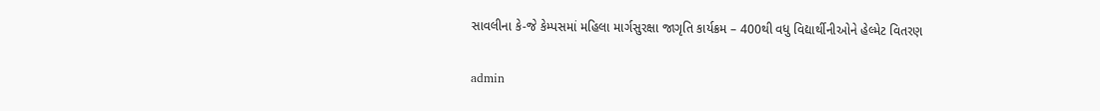સાવલીના કે-જે કેમ્પસમાં મહિલા માર્ગસુરક્ષા જાગૃતિ કાર્યક્રમ – 400થી વધુ વિદ્યાર્થીનીઓને હેલ્મેટ વિતરણ

admin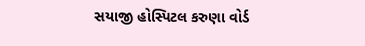સયાજી હોસ્પિટલ કરુણા વોર્ડ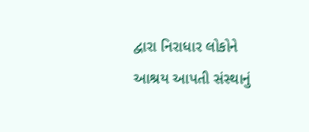દ્વારા નિરાધાર લોકોને આશ્રય આપતી સંસ્થાનું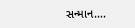સન્માન….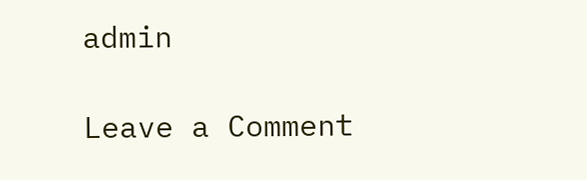admin

Leave a Comment